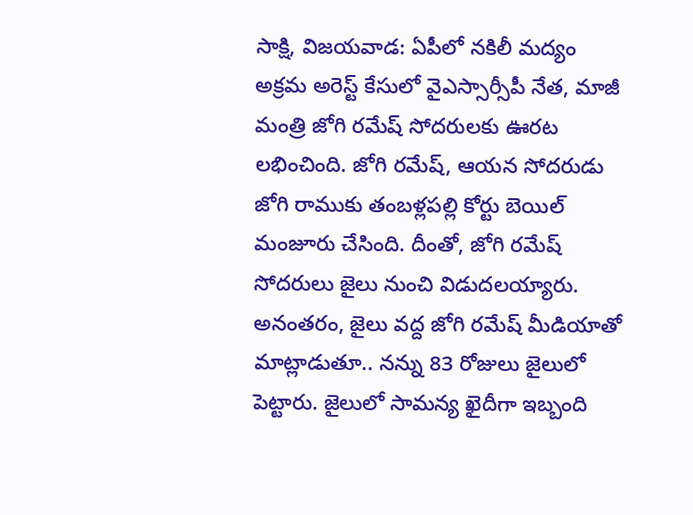సాక్షి, విజయవాడ: ఏపీలో నకిలీ మద్యం అక్రమ అరెస్ట్ కేసులో వైఎస్సార్సీపీ నేత, మాజీ మంత్రి జోగి రమేష్ సోదరులకు ఊరట లభించింది. జోగి రమేష్, ఆయన సోదరుడు జోగి రాముకు తంబళ్లపల్లి కోర్టు బెయిల్ మంజూరు చేసింది. దీంతో, జోగి రమేష్ సోదరులు జైలు నుంచి విడుదలయ్యారు.
అనంతరం, జైలు వద్ద జోగి రమేష్ మీడియాతో మాట్లాడుతూ.. నన్ను 83 రోజులు జైలులో పెట్టారు. జైలులో సామన్య ఖైదీగా ఇబ్బంది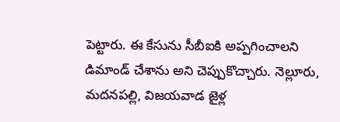పెట్టారు. ఈ కేసును సీబీఐకి అప్పగించాలని డిమాండ్ చేశాను అని చెప్పుకొచ్చారు. నెల్లూరు, మదనపల్లి, విజయవాడ జైళ్ల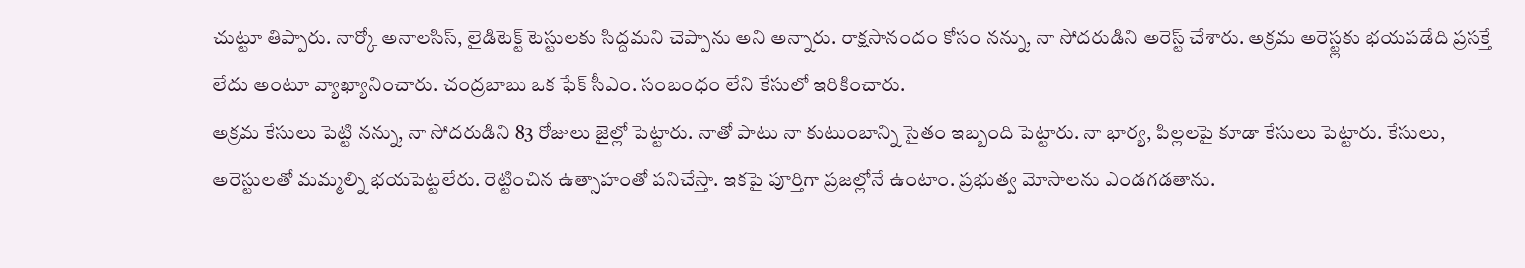చుట్టూ తిప్పారు. నార్కో అనాలసిస్, లైడిటెక్ట్ టెస్టులకు సిద్దమని చెప్పాను అని అన్నారు. రాక్షసానందం కోసం నన్ను, నా సోదరుడిని అరెస్ట్ చేశారు. అక్రమ అరెస్ట్లకు భయపడేది ప్రసక్తే లేదు అంటూ వ్యాఖ్యానించారు. చంద్రబాబు ఒక ఫేక్ సీఎం. సంబంధం లేని కేసులో ఇరికించారు.
అక్రమ కేసులు పెట్టి నన్ను, నా సోదరుడిని 83 రోజులు జైల్లో పెట్టారు. నాతో పాటు నా కుటుంబాన్ని సైతం ఇబ్బంది పెట్టారు. నా భార్య, పిల్లలపై కూడా కేసులు పెట్టారు. కేసులు, అరెస్టులతో మమ్మల్ని భయపెట్టలేరు. రెట్టించిన ఉత్సాహంతో పనిచేస్తా. ఇకపై పూర్తిగా ప్రజల్లోనే ఉంటాం. ప్రభుత్వ మోసాలను ఎండగడతాను.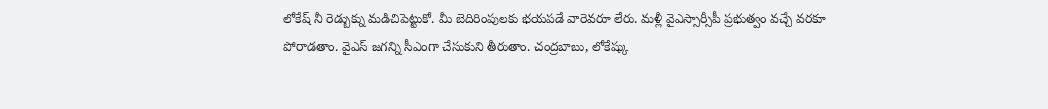లోకేష్ నీ రెడ్బుక్ను మడిచిపెట్టుకో. మీ బెదిరింపులకు భయపడే వారెవరూ లేరు. మళ్లీ వైఎస్సార్సీపీ ప్రభుత్వం వచ్చే వరకూ పోరాడతాం. వైఎస్ జగన్ని సీఎంగా చేసుకుని తీరుతాం. చంద్రబాబు, లోకేష్కు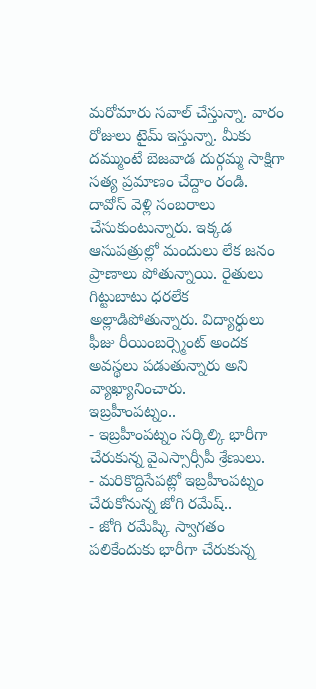మరోమారు సవాల్ చేస్తున్నా. వారం రోజులు టైమ్ ఇస్తున్నా. మీకు దమ్ముంటే బెజవాడ దుర్గమ్మ సాక్షిగా సత్య ప్రమాణం చేద్దాం రండి. దావోస్ వెళ్లి సంబరాలు చేసుకుంటున్నారు. ఇక్కడ ఆసుపత్రుల్లో మందులు లేక జనం ప్రాణాలు పోతున్నాయి. రైతులు గిట్టుబాటు ధరలేక అల్లాడిపోతున్నారు. విద్యార్ధులు ఫీజు రీయింబర్స్మెంట్ అందక అవస్థలు పడుతున్నారు అని వ్యాఖ్యానించారు.
ఇబ్రహీంపట్నం..
- ఇబ్రహీంపట్నం సర్కిల్కి భారీగా చేరుకున్న వైఎస్సార్సీపీ శ్రేణులు.
- మరికొద్దిసేపట్లో ఇబ్రహీంపట్నం చేరుకోనున్న జోగి రమేష్..
- జోగి రమేష్కి స్వాగతం పలికేందుకు భారీగా చేరుకున్న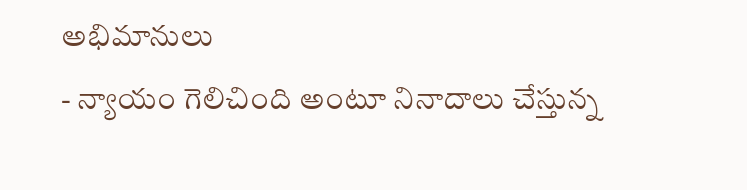అభిమానులు
- న్యాయం గెలిచింది అంటూ నినాదాలు చేస్తున్న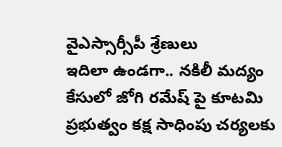వైఎస్సార్సీపీ శ్రేణులు
ఇదిలా ఉండగా.. నకిలీ మద్యం కేసులో జోగి రమేష్ పై కూటమి ప్రభుత్వం కక్ష సాధింపు చర్యలకు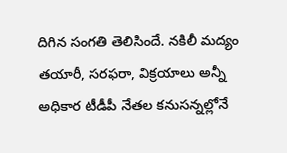దిగిన సంగతి తెలిసిందే. నకిలీ మద్యం తయారీ, సరఫరా, విక్రయాలు అన్నీ అధికార టీడీపీ నేతల కనుసన్నల్లోనే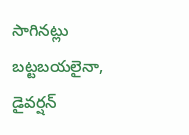సాగినట్లు బట్టబయలైనా, డైవర్షన్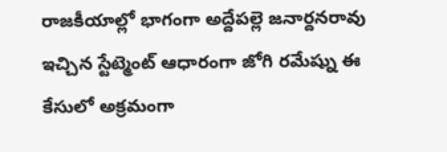రాజకీయాల్లో భాగంగా అద్దేపల్లె జనార్దనరావు ఇచ్చిన స్టేట్మెంట్ ఆధారంగా జోగి రమేష్ను ఈ కేసులో అక్రమంగా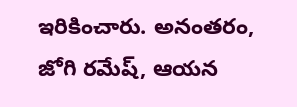ఇరికించారు. అనంతరం, జోగి రమేష్, ఆయన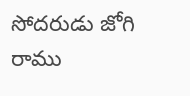సోదరుడు జోగి రాము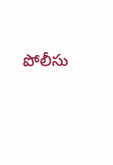పోలీసు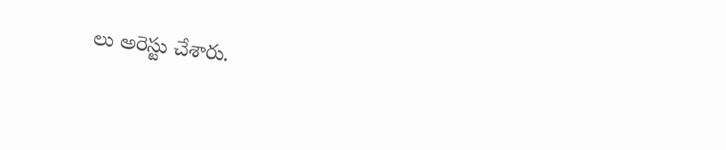లు అరెస్టు చేశారు.